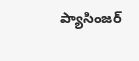ప్యాసింజర్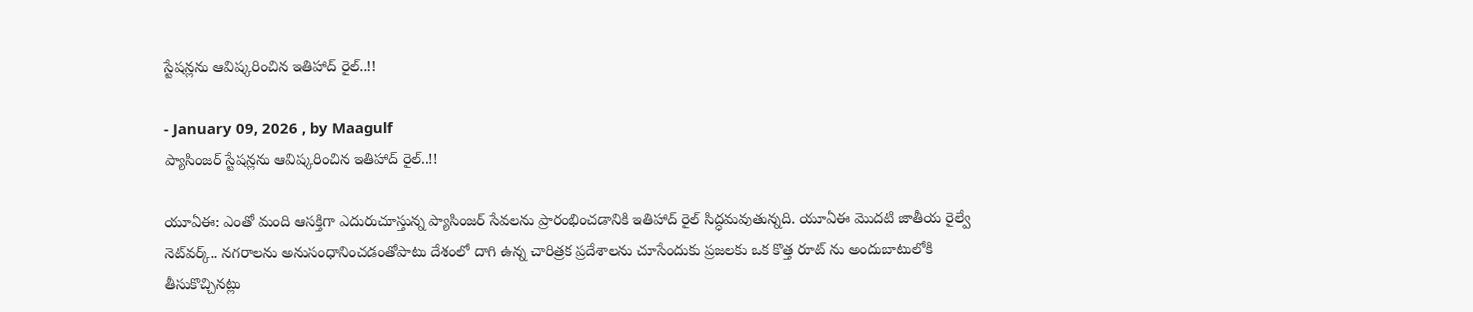స్టేషన్లను ఆవిష్కరించిన ఇతిహాద్ రైల్..!!

- January 09, 2026 , by Maagulf
ప్యాసింజర్ స్టేషన్లను ఆవిష్కరించిన ఇతిహాద్ రైల్..!!

యూఏఈ: ఎంతో మంది ఆసక్తిగా ఎదురుచూస్తున్న ప్యాసింజర్ సేవలను ప్రారంభించడానికి ఇతిహాద్ రైల్ సిద్ధమవుతున్నది. యూఏఈ మొదటి జాతీయ రైల్వే నెట్‌వర్క్.. నగరాలను అనుసంధానించడంతోపాటు దేశంలో దాగి ఉన్న చారిత్రక ప్రదేశాలను చూసేందుకు ప్రజలకు ఒక కొత్త రూట్ ను అందుబాటులోకి తీసుకొచ్చినట్లు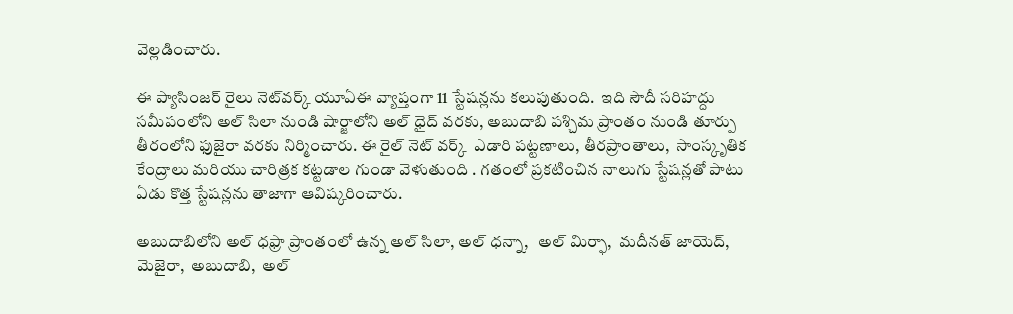వెల్లడించారు.

ఈ ప్యాసింజర్ రైలు నెట్‌వర్క్ యూఏఈ వ్యాప్తంగా 11 స్టేషన్లను కలుపుతుంది.  ఇది సౌదీ సరిహద్దు సమీపంలోని అల్ సిలా నుండి షార్జాలోని అల్ ధైద్ వరకు, అబుదాబి పశ్చిమ ప్రాంతం నుండి తూర్పు తీరంలోని ఫుజైరా వరకు నిర్మించారు. ఈ రైల్ నెట్ వర్క్  ఎడారి పట్టణాలు, తీరప్రాంతాలు,  సాంస్కృతిక కేంద్రాలు మరియు చారిత్రక కట్టడాల గుండా వెళుతుంది . గతంలో ప్రకటించిన నాలుగు స్టేషన్లతో పాటు ఏడు కొత్త స్టేషన్లను తాజాగా ఆవిష్కరించారు.

అబుదాబిలోని అల్ ధఫ్రా ప్రాంతంలో ఉన్న అల్ సిలా, అల్ ధన్నా,   అల్ మిర్ఫా,  మదీనత్ జాయెద్,  మెజైరా,  అబుదాబి,  అల్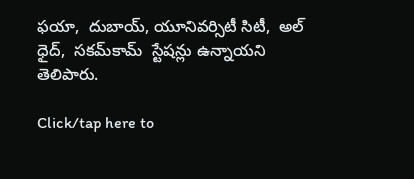ఫయా,  దుబాయ్, యూనివర్సిటీ సిటీ,  అల్ ధైద్,  సకమ్‌కామ్  స్టేషన్లు ఉన్నాయని తెలిపారు.

Click/tap here to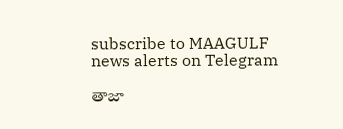subscribe to MAAGULF news alerts on Telegram

తాజా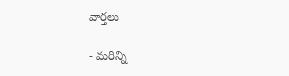వార్తలు

- మరిన్ని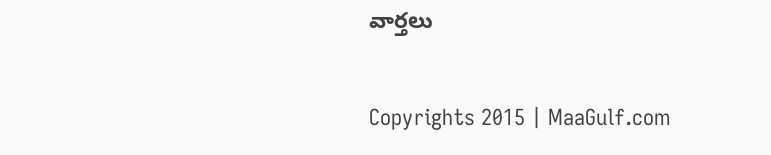వార్తలు

Copyrights 2015 | MaaGulf.com